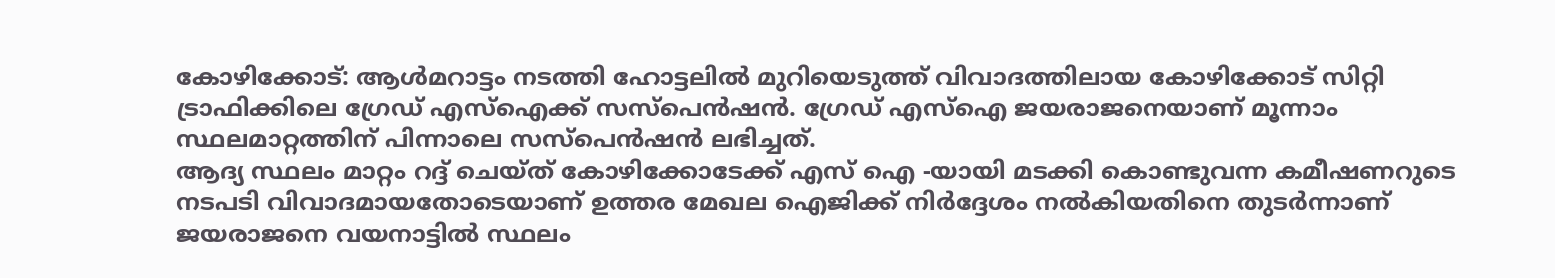കോഴിക്കോട്: ആൾമറാട്ടം നടത്തി ഹോട്ടലിൽ മുറിയെടുത്ത് വിവാദത്തിലായ കോഴിക്കോട് സിറ്റി ട്രാഫിക്കിലെ ഗ്രേഡ് എസ്ഐക്ക് സസ്പെൻഷൻ. ഗ്രേഡ് എസ്ഐ ജയരാജനെയാണ് മൂന്നാം സ്ഥലമാറ്റത്തിന് പിന്നാലെ സസ്പെൻഷൻ ലഭിച്ചത്.
ആദ്യ സ്ഥലം മാറ്റം റദ്ദ് ചെയ്ത് കോഴിക്കോടേക്ക് എസ് ഐ -യായി മടക്കി കൊണ്ടുവന്ന കമീഷണറുടെ നടപടി വിവാദമായതോടെയാണ് ഉത്തര മേഖല ഐജിക്ക് നിർദ്ദേശം നൽകിയതിനെ തുടർന്നാണ് ജയരാജനെ വയനാട്ടിൽ സ്ഥലം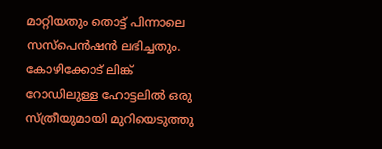മാറ്റിയതും തൊട്ട് പിന്നാലെ സസ്പെൻഷൻ ലഭിച്ചതും.
കോഴിക്കോട് ലിങ്ക് റോഡിലുള്ള ഹോട്ടലിൽ ഒരു സ്ത്രീയുമായി മുറിയെടുത്തു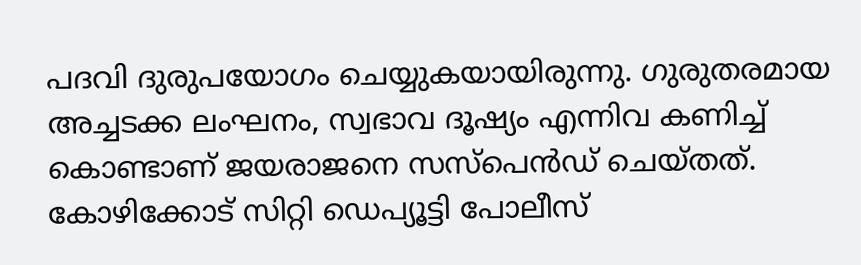പദവി ദുരുപയോഗം ചെയ്യുകയായിരുന്നു. ഗുരുതരമായ അച്ചടക്ക ലംഘനം, സ്വഭാവ ദൂഷ്യം എന്നിവ കണിച്ച് കൊണ്ടാണ് ജയരാജനെ സസ്പെൻഡ് ചെയ്തത്. കോഴിക്കോട് സിറ്റി ഡെപ്യൂട്ടി പോലീസ്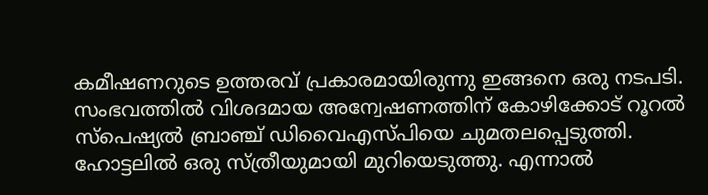കമീഷണറുടെ ഉത്തരവ് പ്രകാരമായിരുന്നു ഇങ്ങനെ ഒരു നടപടി. സംഭവത്തിൽ വിശദമായ അന്വേഷണത്തിന് കോഴിക്കോട് റൂറൽ സ്പെഷ്യൽ ബ്രാഞ്ച് ഡിവൈഎസ്പിയെ ചുമതലപ്പെടുത്തി.
ഹോട്ടലിൽ ഒരു സ്ത്രീയുമായി മുറിയെടുത്തു. എന്നാൽ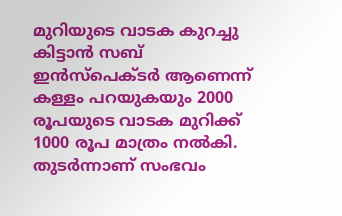മുറിയുടെ വാടക കുറച്ചു കിട്ടാൻ സബ് ഇൻസ്പെക്ടർ ആണെന്ന് കള്ളം പറയുകയും 2000 രൂപയുടെ വാടക മുറിക്ക് 1000 രൂപ മാത്രം നൽകി. തുടർന്നാണ് സംഭവം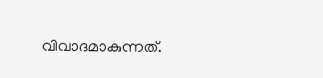വിവാദമാകുന്നത്.